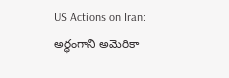US Actions on Iran: అర్ధంగాని అమెరికా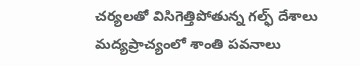చర్యలతో విసిగెత్తిపోతున్న గల్ఫ్ దేశాలు
మద్యప్రాచ్యంలో శాంతి పవనాలు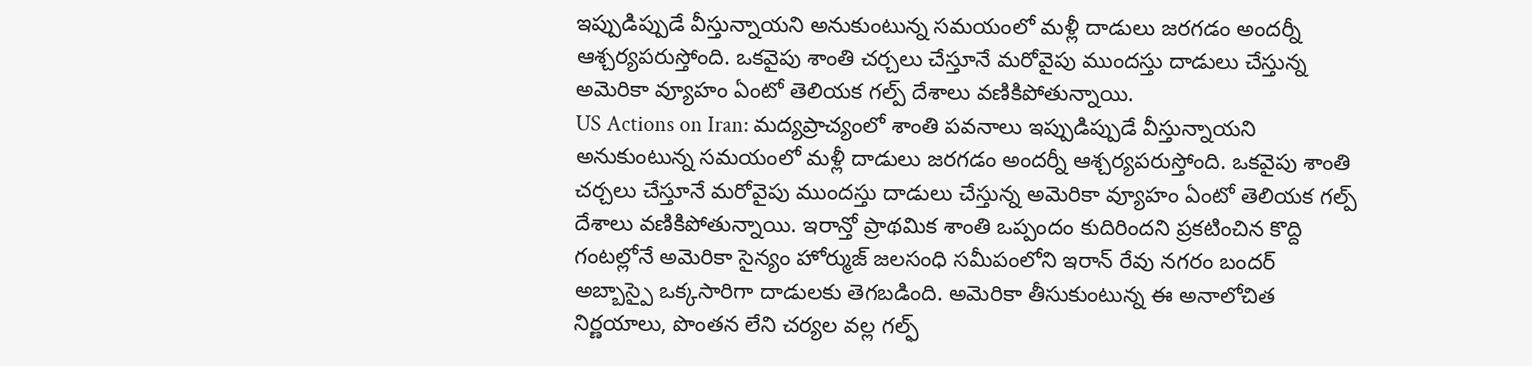ఇప్పుడిప్పుడే వీస్తున్నాయని అనుకుంటున్న సమయంలో మళ్లీ దాడులు జరగడం అందర్నీ ఆశ్చర్యపరుస్తోంది. ఒకవైపు శాంతి చర్చలు చేస్తూనే మరోవైపు ముందస్తు దాడులు చేస్తున్న అమెరికా వ్యూహం ఏంటో తెలియక గల్ప్ దేశాలు వణికిపోతున్నాయి.
US Actions on Iran: మద్యప్రాచ్యంలో శాంతి పవనాలు ఇప్పుడిప్పుడే వీస్తున్నాయని అనుకుంటున్న సమయంలో మళ్లీ దాడులు జరగడం అందర్నీ ఆశ్చర్యపరుస్తోంది. ఒకవైపు శాంతి చర్చలు చేస్తూనే మరోవైపు ముందస్తు దాడులు చేస్తున్న అమెరికా వ్యూహం ఏంటో తెలియక గల్ప్ దేశాలు వణికిపోతున్నాయి. ఇరాన్తో ప్రాథమిక శాంతి ఒప్పందం కుదిరిందని ప్రకటించిన కొద్ది గంటల్లోనే అమెరికా సైన్యం హోర్ముజ్ జలసంధి సమీపంలోని ఇరాన్ రేవు నగరం బందర్ అబ్బాస్పై ఒక్కసారిగా దాడులకు తెగబడింది. అమెరికా తీసుకుంటున్న ఈ అనాలోచిత నిర్ణయాలు, పొంతన లేని చర్యల వల్ల గల్ఫ్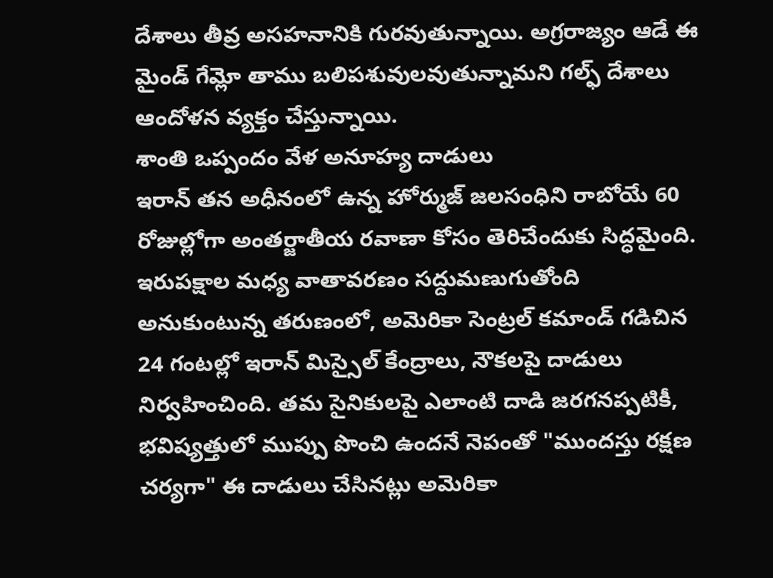దేశాలు తీవ్ర అసహనానికి గురవుతున్నాయి. అగ్రరాజ్యం ఆడే ఈ మైండ్ గేమ్లో తాము బలిపశువులవుతున్నామని గల్ఫ్ దేశాలు ఆందోళన వ్యక్తం చేస్తున్నాయి.
శాంతి ఒప్పందం వేళ అనూహ్య దాడులు
ఇరాన్ తన అధీనంలో ఉన్న హోర్ముజ్ జలసంధిని రాబోయే 60 రోజుల్లోగా అంతర్జాతీయ రవాణా కోసం తెరిచేందుకు సిద్ధమైంది. ఇరుపక్షాల మధ్య వాతావరణం సద్దుమణుగుతోంది అనుకుంటున్న తరుణంలో, అమెరికా సెంట్రల్ కమాండ్ గడిచిన 24 గంటల్లో ఇరాన్ మిస్సైల్ కేంద్రాలు, నౌకలపై దాడులు నిర్వహించింది. తమ సైనికులపై ఎలాంటి దాడి జరగనప్పటికీ, భవిష్యత్తులో ముప్పు పొంచి ఉందనే నెపంతో "ముందస్తు రక్షణ చర్యగా" ఈ దాడులు చేసినట్లు అమెరికా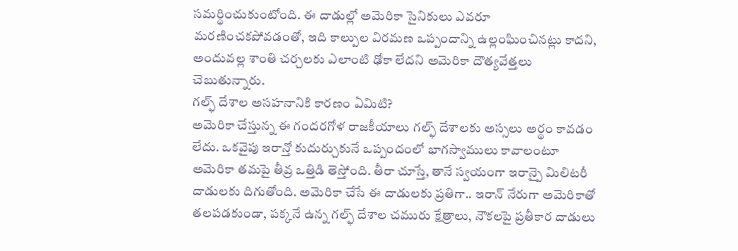సమర్థించుకుంటోంది. ఈ దాడుల్లో అమెరికా సైనికులు ఎవరూ మరణించకపోవడంతో, ఇది కాల్పుల విరమణ ఒప్పందాన్ని ఉల్లంఘించినట్లు కాదని, అందువల్ల శాంతి చర్చలకు ఎలాంటి ఢోకా లేదని అమెరికా దౌత్యవేత్తలు చెబుతున్నారు.
గల్ఫ్ దేశాల అసహనానికి కారణం ఏమిటి?
అమెరికా చేస్తున్న ఈ గందరగోళ రాజకీయాలు గల్ఫ్ దేశాలకు అస్సలు అర్థం కావడం లేదు. ఒకవైపు ఇరాన్తో కుదుర్చుకునే ఒప్పందంలో భాగస్వాములు కావాలంటూ అమెరికా తమపై తీవ్ర ఒత్తిడి తెస్తోంది. తీరా చూస్తే, తానే స్వయంగా ఇరాన్పై మిలిటరీ దాడులకు దిగుతోంది. అమెరికా చేసే ఈ దాడులకు ప్రతిగా.. ఇరాన్ నేరుగా అమెరికాతో తలపడకుండా, పక్కనే ఉన్న గల్ఫ్ దేశాల చమురు క్షేత్రాలు, నౌకలపై ప్రతీకార దాడులు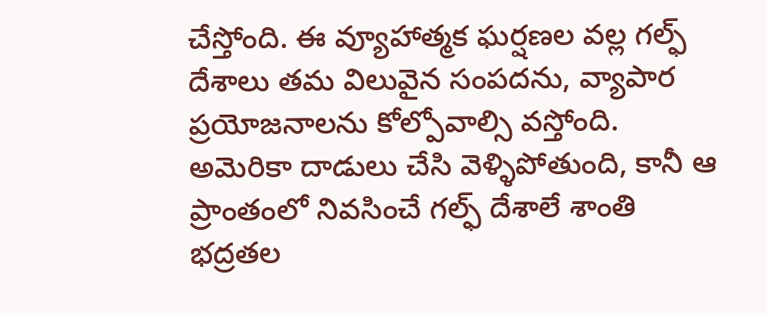చేస్తోంది. ఈ వ్యూహాత్మక ఘర్షణల వల్ల గల్ఫ్ దేశాలు తమ విలువైన సంపదను, వ్యాపార ప్రయోజనాలను కోల్పోవాల్సి వస్తోంది. అమెరికా దాడులు చేసి వెళ్ళిపోతుంది, కానీ ఆ ప్రాంతంలో నివసించే గల్ఫ్ దేశాలే శాంతి భద్రతల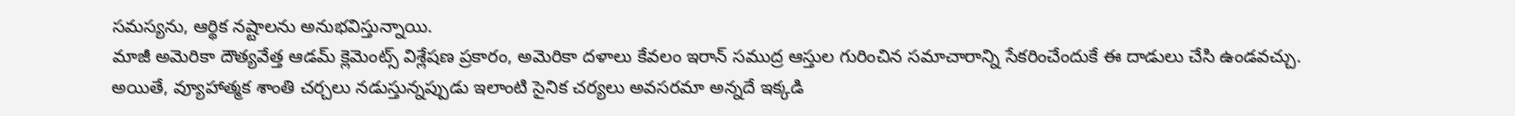సమస్యను, ఆర్థిక నష్టాలను అనుభవిస్తున్నాయి.
మాజీ అమెరికా దౌత్యవేత్త ఆడమ్ క్లెమెంట్స్ విశ్లేషణ ప్రకారం, అమెరికా దళాలు కేవలం ఇరాన్ సముద్ర ఆస్తుల గురించిన సమాచారాన్ని సేకరించేందుకే ఈ దాడులు చేసి ఉండవచ్చు. అయితే, వ్యూహాత్మక శాంతి చర్చలు నడుస్తున్నప్పుడు ఇలాంటి సైనిక చర్యలు అవసరమా అన్నదే ఇక్కడి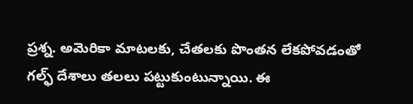ప్రశ్న. అమెరికా మాటలకు, చేతలకు పొంతన లేకపోవడంతో గల్ఫ్ దేశాలు తలలు పట్టుకుంటున్నాయి. ఈ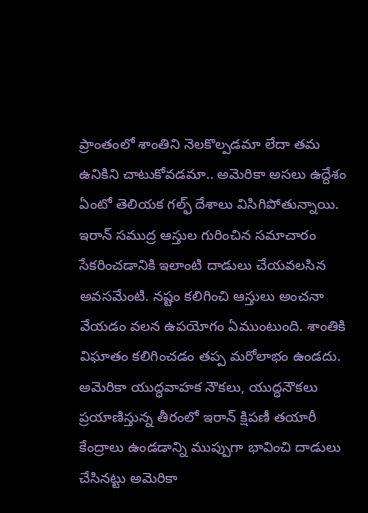ప్రాంతంలో శాంతిని నెలకొల్పడమా లేదా తమ ఉనికిని చాటుకోవడమా.. అమెరికా అసలు ఉద్దేశం ఏంటో తెలియక గల్ఫ్ దేశాలు విసిగిపోతున్నాయి. ఇరాన్ సముద్ర ఆస్తుల గురించిన సమాచారం సేకరించడానికి ఇలాంటి దాడులు చేయవలసిన అవసమేంటి. నష్టం కలిగించి ఆస్తులు అంచనా వేయడం వలన ఉపయోగం ఏముంటుంది. శాంతికి విఘాతం కలిగించడం తప్ప మరోలాభం ఉండదు. అమెరికా యుద్ధవాహక నౌకలు, యుద్ధనౌకలు ప్రయాణిస్తున్న తీరంలో ఇరాన్ క్షిపణీ తయారీ కేంద్రాలు ఉండడాన్ని ముప్పుగా భావించి దాడులు చేసినట్టు అమెరికా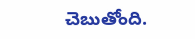చెబుతోంది.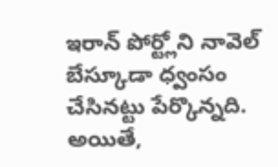ఇరాన్ పోర్ట్లోని నావెల్ బేస్కూడా ధ్వంసం చేసినట్టు పేర్కొన్నది. అయితే,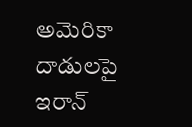అమెరికా దాడులపై ఇరాన్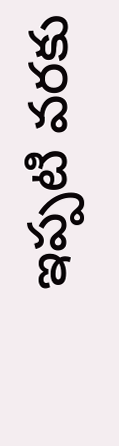ఇప్పటి వరకు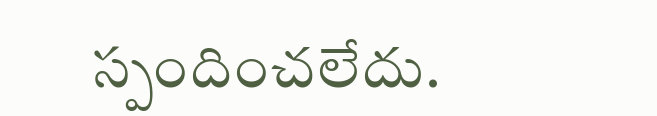స్పందించలేదు.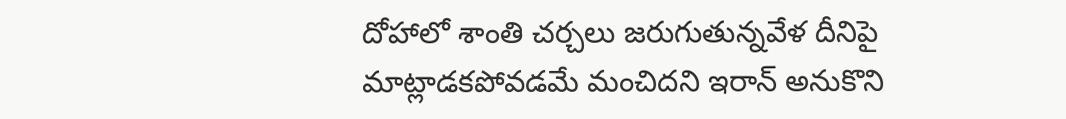దోహాలో శాంతి చర్చలు జరుగుతున్నవేళ దీనిపై మాట్లాడకపోవడమే మంచిదని ఇరాన్ అనుకొని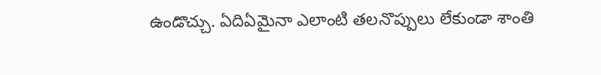ఉండొచ్చు. ఏదిఏమైనా ఎలాంటి తలనొప్పులు లేకుండా శాంతి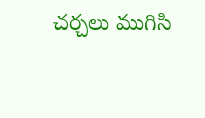చర్చలు ముగిసి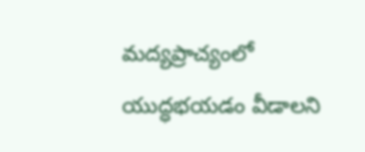మద్యప్రాచ్యంలో యుద్ధభయడం వీడాలని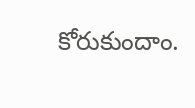కోరుకుందాం.